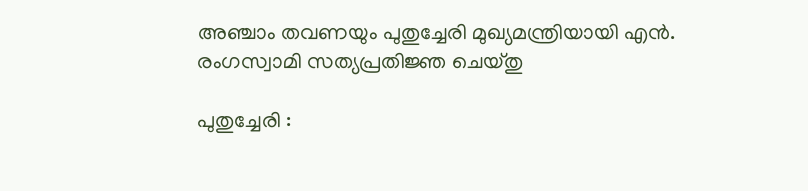അഞ്ചാം തവണയും പുതുച്ചേരി മുഖ്യമന്ത്രിയായി എൻ. രംഗസ്വാമി സത്യപ്രതിജ്ഞ ചെയ്തു

പുതുച്ചേരി :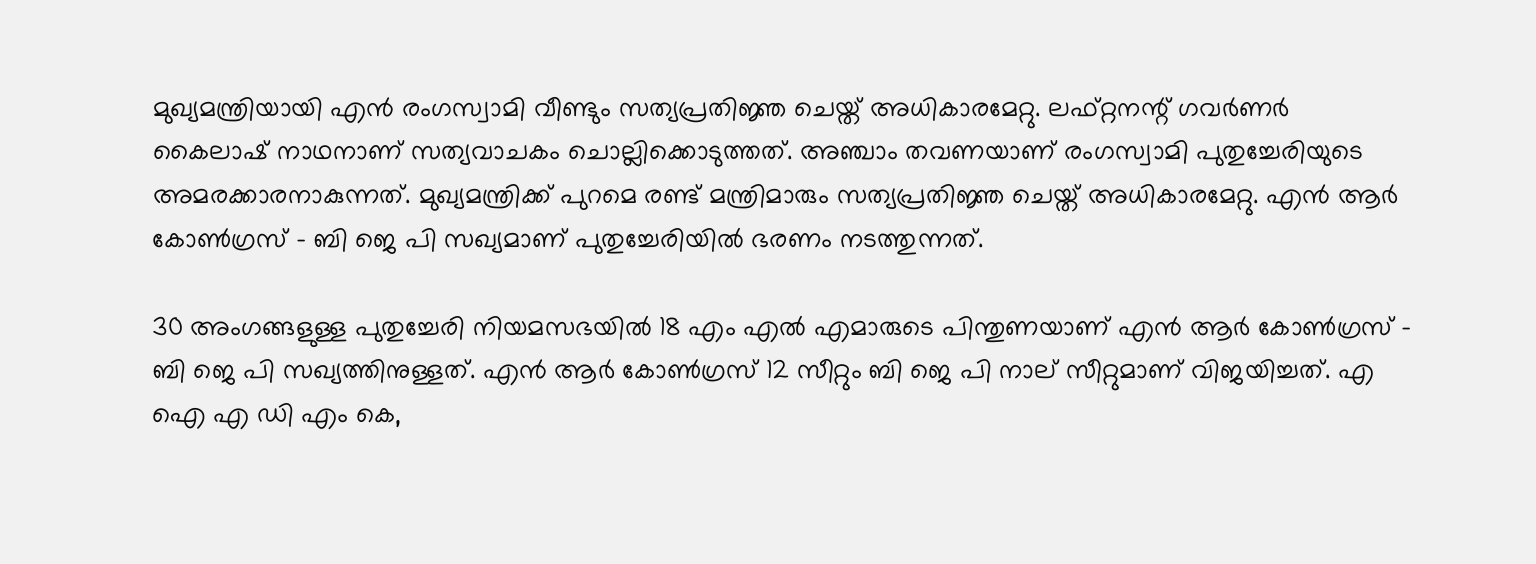മുഖ്യമന്ത്രിയായി എൻ രംഗസ്വാമി വീണ്ടും സത്യപ്രതിജ്ഞ‌ ചെയ്ത് അധികാരമേറ്റു. ലഫ്റ്റനന്റ് ഗവർണർ കൈലാഷ് നാഥനാണ് സത്യവാചകം ചൊല്ലിക്കൊടുത്തത്. അഞ്ചാം തവണയാണ് രംഗസ്വാമി പുതുച്ചേരിയുടെ അമരക്കാരനാകുന്നത്. മുഖ്യമന്ത്രിക്ക് പുറമെ രണ്ട് മന്ത്രിമാരും സത്യപ്രതിജ്ഞ ചെയ്ത് അധികാരമേറ്റു. എൻ ആർ കോൺഗ്രസ് – ബി ജെ പി സഖ്യമാണ് പുതുച്ചേരിയിൽ ഭരണം നടത്തുന്നത്.

30 അംഗങ്ങളുള്ള പുതുച്ചേരി നിയമസഭയിൽ 18 എം എൽ എമാരുടെ പിന്തുണയാണ് എൻ ആർ കോൺഗ്രസ് – ബി ജെ പി സഖ്യത്തിനുള്ളത്. എൻ ആർ കോൺഗ്രസ് 12 സീറ്റും ബി ജെ പി നാല് സീറ്റുമാണ്‌ വിജയിച്ചത്‌. എ ഐ എ ഡി എം കെ,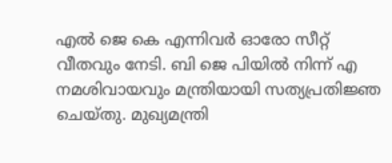എൽ ജെ കെ എന്നിവർ ഓരോ സീറ്റ് വീതവും നേടി. ബി ജെ പിയിൽ നിന്ന് എ നമശിവായവും മന്ത്രിയായി സത്യപ്രതിജ്ഞ ചെയ്തു. മുഖ്യമന്ത്രി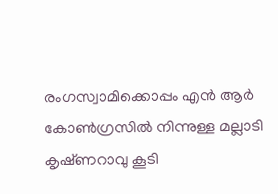രംഗസ്വാമിക്കൊപ്പം എൻ ആർ കോൺഗ്രസിൽ നിന്നുള്ള മല്ലാടി കൃഷ്‌ണറാവു കൂടി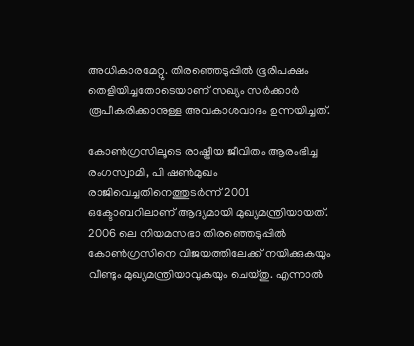അധികാരമേറ്റു. തിരഞ്ഞെടുപ്പിൽ ഭൂരിപക്ഷം തെളിയിച്ചതോടെയാണ് സഖ്യം സർക്കാർ രൂപീകരിക്കാനുള്ള അവകാശവാദം ഉന്നയിച്ചത്.

കോൺഗ്രസിലൂടെ രാഷ്ട്രീയ ജീവിതം ആരംഭിച്ച രംഗസ്വാമി, പി ഷൺമുഖം രാജിവെച്ചതിനെത്തുടർന്ന് 2001 ഒക്ടോബറിലാണ് ആദ്യമായി മുഖ്യമന്ത്രിയായത്. 2006 ലെ നിയമസഭാ തിരഞ്ഞെടുപ്പിൽ കോൺഗ്രസിനെ വിജയത്തിലേക്ക് നയിക്കുകയും വീണ്ടും മുഖ്യമന്ത്രിയാവുകയും ചെയ്തു. എന്നാൽ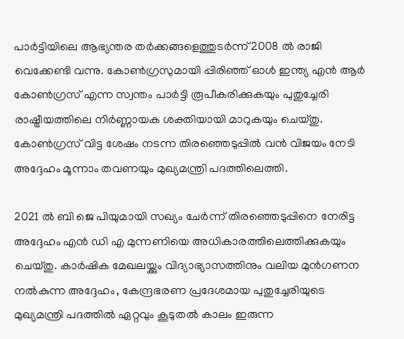പാർട്ടിയിലെ ആഭ്യന്തര തർക്കങ്ങളെത്തുടർന്ന് 2008 ൽ രാജി വെക്കേണ്ടി വന്നു. കോൺഗ്രസുമായി പ്പിരിഞ്ഞ് ഓൾ ഇന്ത്യ എൻ ആർ കോൺഗ്രസ് എന്ന സ്വന്തം പാർട്ടി രൂപീകരിക്കുകയും പുതുച്ചേരി രാഷ്ട്രീയത്തിലെ നിർണ്ണായക ശക്തിയായി മാറുകയും ചെയ്തു. കോൺഗ്രസ് വിട്ട ശേഷം നടന്ന തിരഞ്ഞെടുപ്പിൽ വൻ വിജയം നേടി അദ്ദേഹം മൂന്നാം തവണയും മുഖ്യമന്ത്രി പദത്തിലെത്തി.

2021 ൽ ബി ജെ പിയുമായി സഖ്യം ചേർന്ന് തിരഞ്ഞെടുപ്പിനെ നേരിട്ട അദ്ദേഹം എൻ ഡി എ മുന്നണിയെ അധികാരത്തിലെത്തിക്കുകയും ചെയ്തു. കാർഷിക മേഖലയ്ക്കും വിദ്യാഭ്യാസത്തിനും വലിയ മുൻഗണന നൽകുന്ന അദ്ദേഹം, കേന്ദ്രഭരണ പ്രദേശമായ പുതുച്ചേരിയുടെ മുഖ്യമന്ത്രി പദത്തിൽ ഏറ്റവും കൂടുതൽ കാലം ഇരുന്ന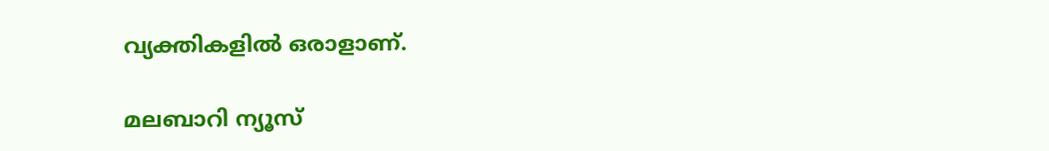വ്യക്തികളിൽ ഒരാളാണ്.

മലബാറി ന്യൂസ്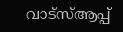വാട്‌സ്ആപ്പ്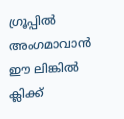ഗ്രൂപ്പില്‍ അംഗമാവാന്‍ ഈ ലിങ്കില്‍ ക്ലിക്ക്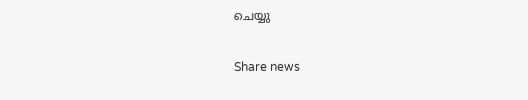ചെയ്യു

Share news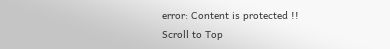error: Content is protected !!
Scroll to Top